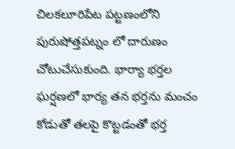చిలకలూరిపేట పట్టణంలోని పురుషోత్తపట్నం లో దారుణం చోటుచేసుకుంది. భార్యా భర్తల ఘర్షణలో భార్య తన భర్తను మంచం కోడుతో తలపై కొట్టడంతో భర్త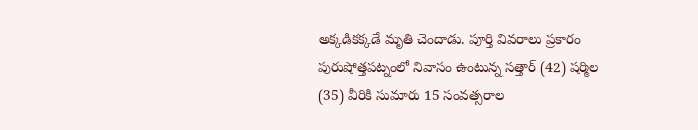అక్కడికక్కడే మృతి చెందాడు. పూర్తి వివరాలు ప్రకారం పురుషోత్తపట్నంలో నివాసం ఉంటున్న సత్తార్ (42) షర్మిల (35) వీరికి సుమారు 15 సంవత్సరాల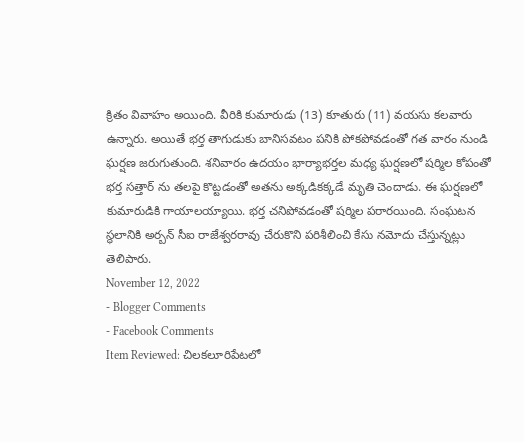క్రితం వివాహం అయింది. వీరికి కుమారుడు (13) కూతురు (11) వయసు కలవారు ఉన్నారు. అయితే భర్త తాగుడుకు బానిసవటం పనికి పోకపోవడంతో గత వారం నుండి ఘర్షణ జరుగుతుంది. శనివారం ఉదయం భార్యాభర్తల మధ్య ఘర్షణలో షర్మిల కోపంతో భర్త సత్తార్ ను తలపై కొట్టడంతో అతను అక్కడికక్కడే మృతి చెందాడు. ఈ ఘర్షణలో కుమారుడికి గాయాలయ్యాయి. భర్త చనిపోవడంతో షర్మిల పరారయింది. సంఘటన స్థలానికి అర్బన్ సీఐ రాజేశ్వరరావు చేరుకొని పరిశీలించి కేసు నమోదు చేస్తున్నట్లు తెలిపారు.
November 12, 2022
- Blogger Comments
- Facebook Comments
Item Reviewed: చిలకలూరిపేటలో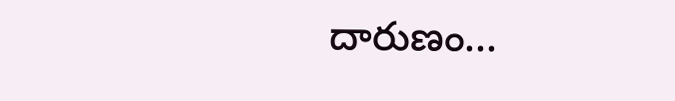దారుణం...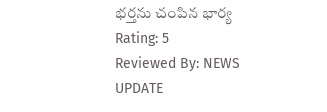భర్తను చంపిన భార్య
Rating: 5
Reviewed By: NEWS UPDATE